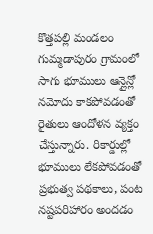కొత్తపల్లి మండలం గుమ్మడాపురం గ్రామంలో సాగు భూములు ఆన్లైన్లో నమోదు కాకపోవడంతో రైతులు ఆందోళన వ్యక్తం చేస్తున్నారు. రికార్డుల్లో భూములు లేకపోవడంతో ప్రభుత్వ పథకాలు, పంట నష్టపరిహారం అందడం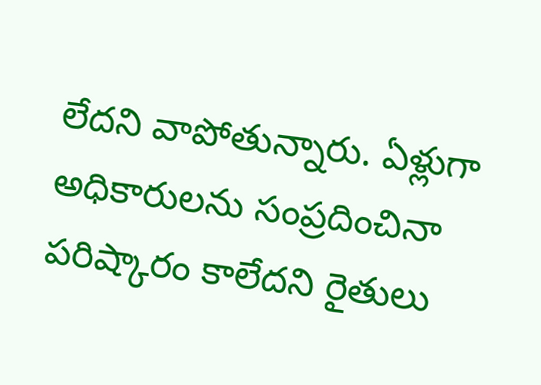లేదని వాపోతున్నారు. ఏళ్లుగా అధికారులను సంప్రదించినా పరిష్కారం కాలేదని రైతులు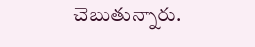చెబుతున్నారు.